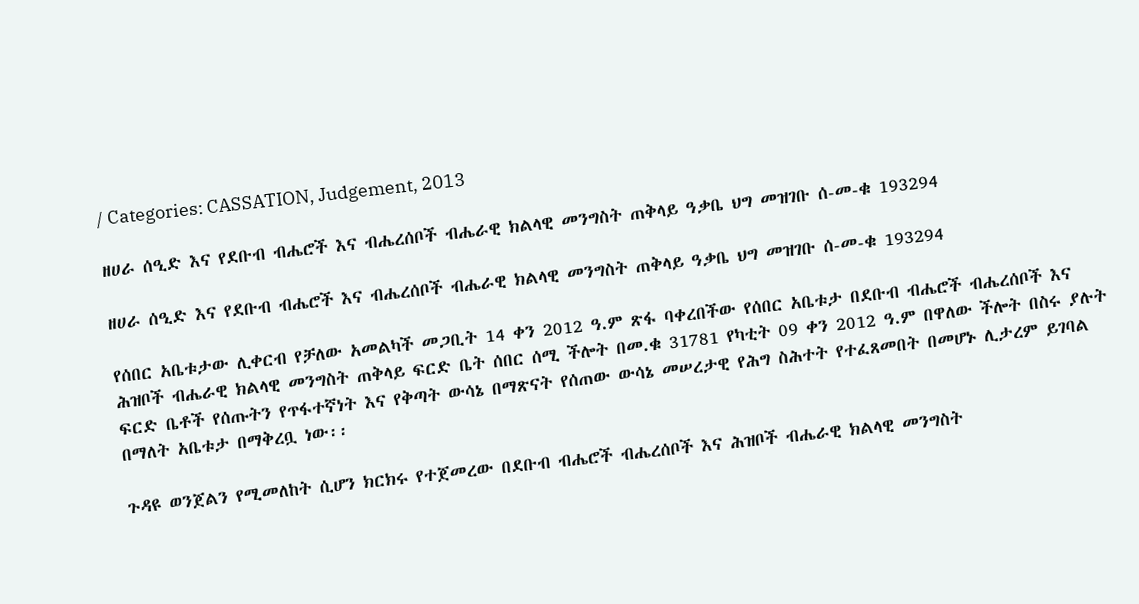/ Categories: CASSATION, Judgement, 2013

ዘሀራ ሰዒድ እና የደቡብ ብሔሮች እና ብሔረሰቦች ብሔራዊ ክልላዊ መንግስት ጠቅላይ ዓቃቤ ህግ መዝገቡ ሰ-መ-ቁ 193294

ዘሀራ ሰዒድ እና የደቡብ ብሔሮች እና ብሔረሰቦች ብሔራዊ ክልላዊ መንግስት ጠቅላይ ዓቃቤ ህግ መዝገቡ ሰ-መ-ቁ 193294

የሰበር አቤቱታው ሊቀርብ የቻለው አመልካች መጋቢት 14 ቀን 2012 ዓ.ም ጽፋ ባቀረበችው የሰበር አቤቱታ በደቡብ ብሔሮች ብሔረሰቦች እና ሕዝቦች ብሔራዊ ክልላዊ መንግስት ጠቅላይ ፍርድ ቤት ሰበር ሰሚ ችሎት በመ.ቁ 31781 የካቲት 09 ቀን 2012 ዓ.ም በዋለው ችሎት በስሩ ያሉት ፍርድ ቤቶች የሰጡትን የጥፋተኛነት እና የቅጣት ውሳኔ በማጽናት የሰጠው ውሳኔ መሠረታዊ የሕግ ስሕተት የተፈጸመበት በመሆኑ ሊታረም ይገባል በማለት አቤቱታ በማቅረቧ ነው፡፡

ጉዳዩ ወንጀልን የሚመለከት ሲሆን ክርክሩ የተጀመረው በደቡብ ብሔሮች ብሔረሰቦች እና ሕዝቦች ብሔራዊ ክልላዊ መንግስት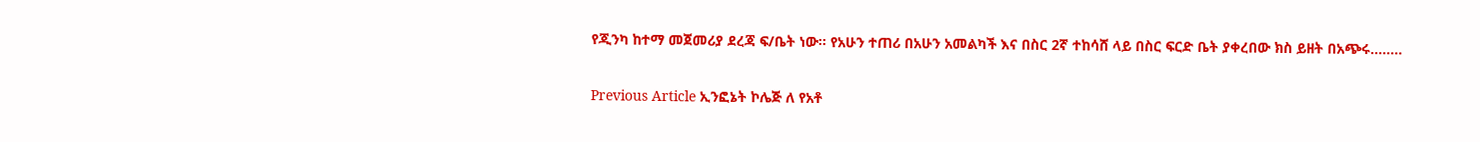የጂንካ ከተማ መጀመሪያ ደረጃ ፍ/ቤት ነው፡፡ የአሁን ተጠሪ በአሁን አመልካች እና በስር 2ኛ ተከሳሸ ላይ በስር ፍርድ ቤት ያቀረበው ክስ ይዘት በአጭሩ……..

Previous Article ኢንፎኔት ኮሌጅ ለ የአቶ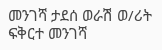መንገሻ ታደሰ ወራሽ ወ/ሪት ፍቅርተ መንገሻ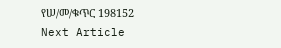የሠ/መ/ቁጥር 198152
Next Article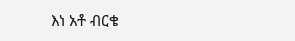እነ አቶ ብርቄ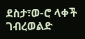ደስታ፣ወ-ሮ ላቀች ገብረወልድ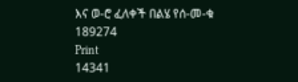እና ወ-ሮ ፈለቀች በልሄ የሰ-መ-ቁ 189274
Print
14341